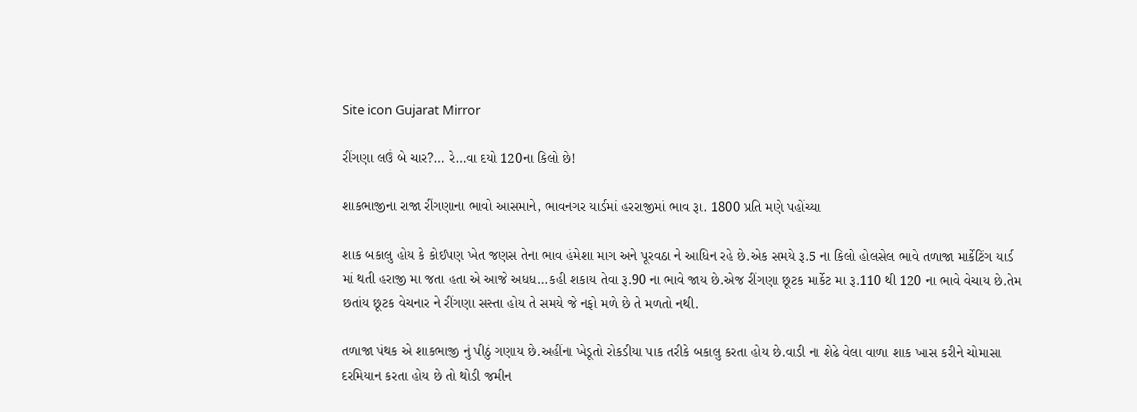Site icon Gujarat Mirror

રીંગણા લઉં બે ચાર?… રે…વા દયો 120ના કિલો છે!

શાકભાજીના રાજા રીંગણાના ભાવો આસમાને, ભાવનગર યાર્ડમાં હરરાજીમાં ભાવ રૂા. 1800 પ્રતિ મણે પહોંચ્યા

શાક બકાલુ હોય કે કોઈપણ ખેત જણસ તેના ભાવ હંમેશા માગ અને પૂરવઠા ને આધિન રહે છે.એક સમયે રૂ.5 ના કિલો હોલસેલ ભાવે તળાજા માર્કેટિંગ યાર્ડ માં થતી હરાજી મા જતા હતા એ આજે અધધ…કહી શકાય તેવા રૂ.90 ના ભાવે જાય છે.એજ રીંગણા છૂટક માર્કેટ મા રૂ.110 થી 120 ના ભાવે વેચાય છે.તેમ છતાંય છૂટક વેચનાર ને રીંગણા સસ્તા હોય તે સમયે જે નફો મળે છે તે મળતો નથી.

તળાજા પંથક એ શાકભાજી નું પીઠું ગણાય છે.અહીંના ખેડૂતો રોકડીયા પાક તરીકે બકાલુ કરતા હોય છે.વાડી ના શેઢે વેલા વાળા શાક ખાસ કરીને ચોમાસા દરમિયાન કરતા હોય છે તો થોડી જમીન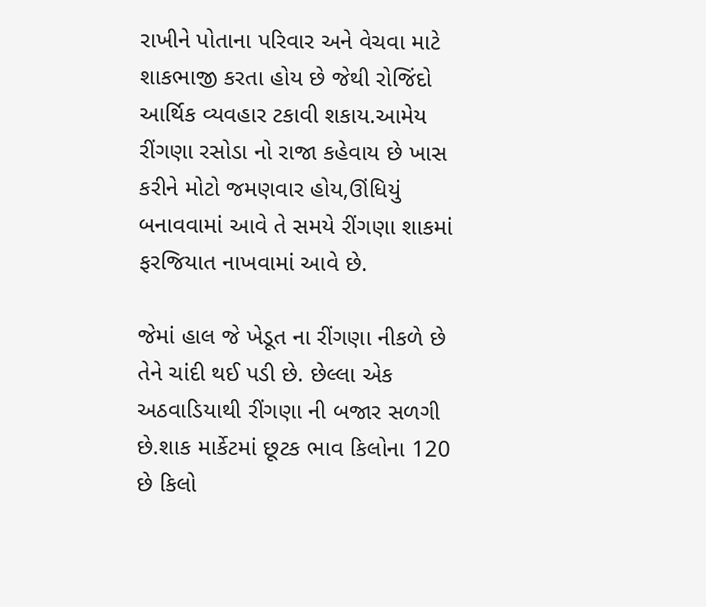રાખીને પોતાના પરિવાર અને વેચવા માટે શાકભાજી કરતા હોય છે જેથી રોજિંદો આર્થિક વ્યવહાર ટકાવી શકાય.આમેય રીંગણા રસોડા નો રાજા કહેવાય છે ખાસ કરીને મોટો જમણવાર હોય,ઊંધિયું બનાવવામાં આવે તે સમયે રીંગણા શાકમાં ફરજિયાત નાખવામાં આવે છે.

જેમાં હાલ જે ખેડૂત ના રીંગણા નીકળે છે તેને ચાંદી થઈ પડી છે. છેલ્લા એક અઠવાડિયાથી રીંગણા ની બજાર સળગી છે.શાક માર્કેટમાં છૂટક ભાવ કિલોના 120 છે કિલો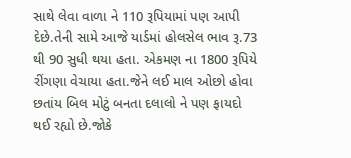સાથે લેવા વાળા ને 110 રૂપિયામાં પણ આપી દેછે.તેની સામે આજે યાર્ડમાં હોલસેલ ભાવ રૂ.73 થી 90 સુધી થયા હતા. એકમણ ના 1800 રૂપિયે રીંગણા વેચાયા હતા.જેને લઈ માલ ઓછો હોવા છતાંય બિલ મોટું બનતા દલાલો ને પણ ફાયદો થઈ રહ્યો છે.જોકે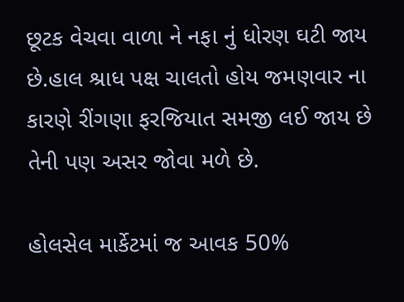છૂટક વેચવા વાળા ને નફા નું ધોરણ ઘટી જાય છે.હાલ શ્રાધ પક્ષ ચાલતો હોય જમણવાર ના કારણે રીંગણા ફરજિયાત સમજી લઈ જાય છે તેની પણ અસર જોવા મળે છે.

હોલસેલ માર્કેટમાં જ આવક 50%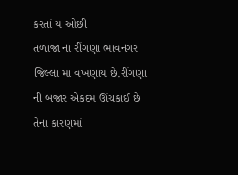કરતાં ય ઓછી
તળાજા ના રીંગણા ભાવનગર જિલ્લા મા વખણાય છે.રીંગણા ની બજાર એકદમ ઊંચકાઈ છે તેના કારણમાં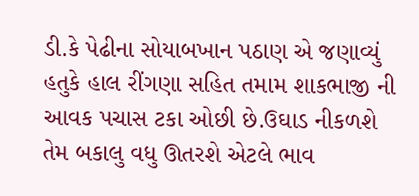ડી.કે પેઢીના સોયાબખાન પઠાણ એ જણાવ્યું હતુકે હાલ રીંગણા સહિત તમામ શાકભાજી ની આવક પચાસ ટકા ઓછી છે.ઉઘાડ નીકળશે તેમ બકાલુ વધુ ઊતરશે એટલે ભાવ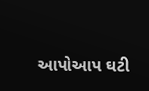આપોઆપ ઘટી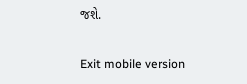જશે.

Exit mobile version